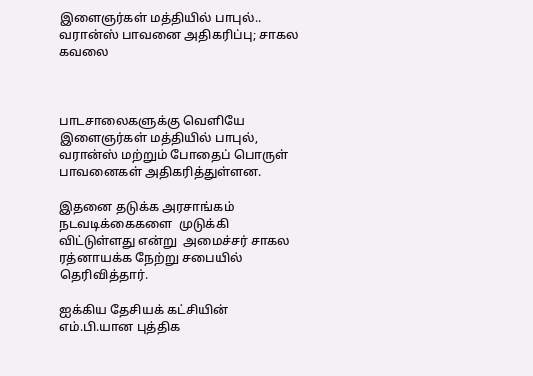இளைஞர்கள் மத்தியில் பாபுல்.. வரான்ஸ் பாவனை அதிகரிப்பு; சாகல கவலை



பாடசாலைகளுக்கு வெளியே இளைஞர்கள் மத்தியில் பாபுல், வரான்ஸ் மற்றும் போதைப் பொருள் பாவனைகள் அதிகரித்துள்ளன.

இதனை தடுக்க அரசாங்கம் நடவடிக்கைகளை  முடுக்கி விட்டுள்ளது என்று  அமைச்சர் சாகல ரத்னாயக்க நேற்று சபையில் தெரிவித்தார்.

ஐக்கிய தேசியக் கட்சியின்  எம்.பி.யான புத்திக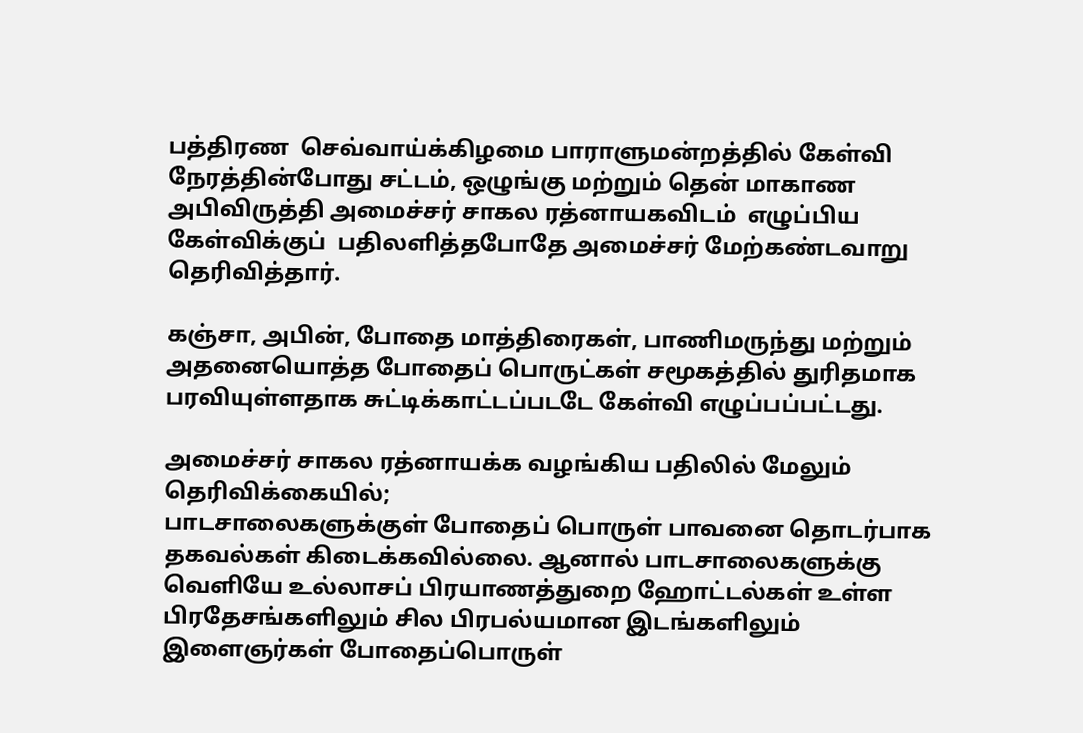பத்திரண  செவ்வாய்க்கிழமை பாராளுமன்றத்தில் கேள்வி நேரத்தின்போது சட்டம், ஒழுங்கு மற்றும் தென் மாகாண அபிவிருத்தி அமைச்சர் சாகல ரத்னாயகவிடம்  எழுப்பிய கேள்விக்குப்  பதிலளித்தபோதே அமைச்சர் மேற்கண்டவாறு தெரிவித்தார்.

கஞ்சா, அபின், போதை மாத்திரைகள், பாணிமருந்து மற்றும் அதனையொத்த போதைப் பொருட்கள் சமூகத்தில் துரிதமாக பரவியுள்ளதாக சுட்டிக்காட்டப்படடே கேள்வி எழுப்பப்பட்டது.

அமைச்சர் சாகல ரத்னாயக்க வழங்கிய பதிலில் மேலும் தெரிவிக்கையில்;
பாடசாலைகளுக்குள் போதைப் பொருள் பாவனை தொடர்பாக தகவல்கள் கிடைக்கவில்லை. ஆனால் பாடசாலைகளுக்கு வெளியே உல்லாசப் பிரயாணத்துறை ஹோட்டல்கள் உள்ள பிரதேசங்களிலும் சில பிரபல்யமான இடங்களிலும் இளைஞர்கள் போதைப்பொருள்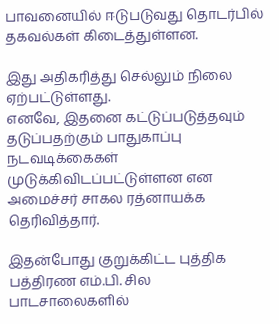பாவனையில் ஈடுபடுவது தொடர்பில் தகவல்கள் கிடைத்துள்ளன.

இது அதிகரித்து செல்லும் நிலை ஏற்பட்டுள்ளது.
எனவே, இதனை கட்டுப்படுத்தவும் தடுப்பதற்கும் பாதுகாப்பு நடவடிக்கைகள் முடுக்கிவிடப்பட்டுள்ளன என அமைச்சர் சாகல ரத்னாயக்க தெரிவித்தார்.

இதன்போது குறுக்கிட்ட புத்திக பத்திரண எம்.பி. சில பாடசாலைகளில்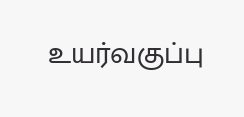உயர்வகுப்பு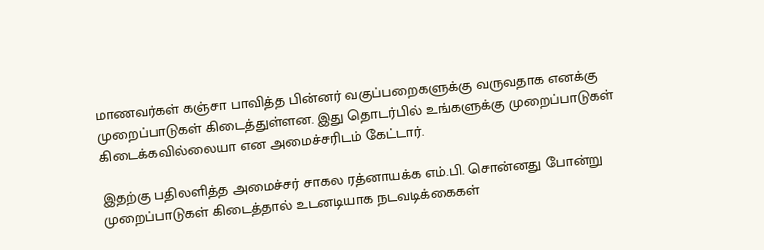மாணவர்கள் கஞ்சா பாவித்த பின்னர் வகுப்பறைகளுக்கு வருவதாக எனக்கு முறைப்பாடுகள் கிடைத்துள்ளன. இது தொடர்பில் உங்களுக்கு முறைப்பாடுகள் கிடைக்கவில்லையா என அமைச்சரிடம் கேட்டார்.

இதற்கு பதிலளித்த அமைச்சர் சாகல ரத்னாயக்க எம்.பி. சொன்னது போன்று  முறைப்பாடுகள் கிடைத்தால் உடனடியாக நடவடிக்கைகள்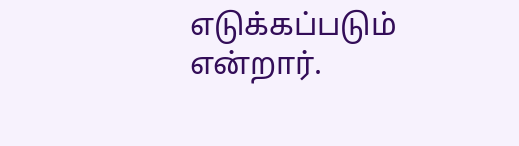எடுக்கப்படும் என்றார்.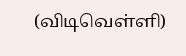(விடிவெள்ளி)